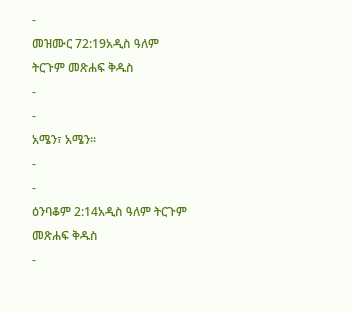-
መዝሙር 72:19አዲስ ዓለም ትርጉም መጽሐፍ ቅዱስ
-
-
አሜን፣ አሜን።
-
-
ዕንባቆም 2:14አዲስ ዓለም ትርጉም መጽሐፍ ቅዱስ
-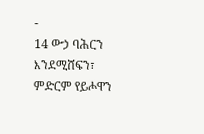-
14 ውኃ ባሕርን እንደሚሸፍን፣
ምድርም የይሖዋን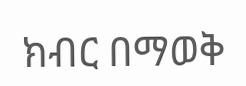ክብር በማወቅ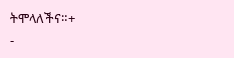ትሞላለችና።+
-